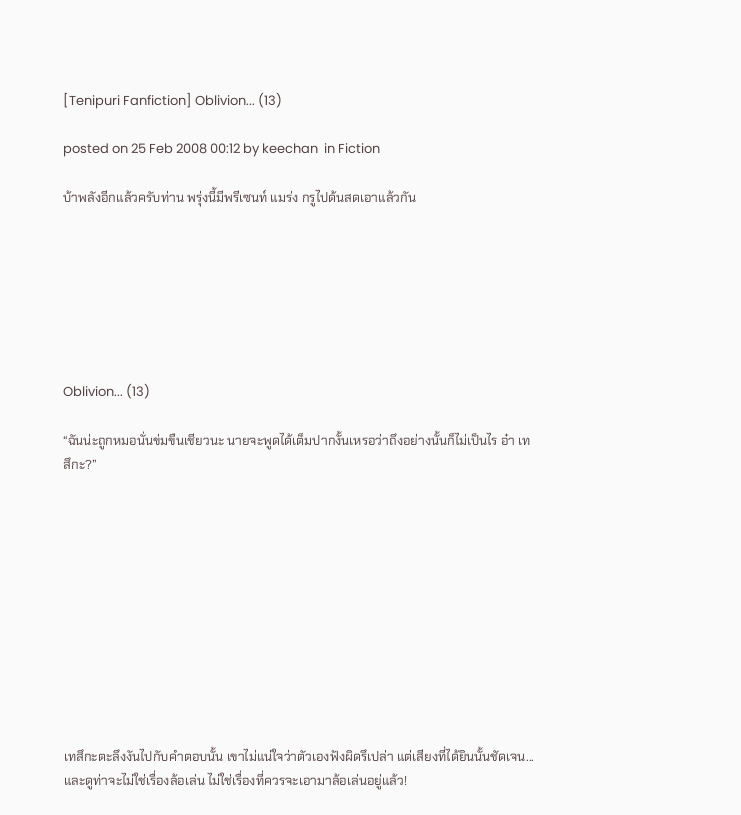[Tenipuri Fanfiction] Oblivion... (13)

posted on 25 Feb 2008 00:12 by keechan  in Fiction

บ้าพลังอีกแล้วครับท่าน พรุ่งนี้มีพรีเซนท์ แมร่ง กรูไปด้นสดเอาแล้วกัน







Oblivion... (13)

“ฉันน่ะถูกหมอนั่นข่มขืนเชียวนะ นายจะพูดได้เต็มปากงั้นเหรอว่าถึงอย่างนั้นก็ไม่เป็นไร อ๋า เทสึกะ?”











เทสึกะตะลึงงันไปกับคำตอบนั้น เขาไม่แน่ใจว่าตัวเองฟังผิดรึเปล่า แต่เสียงที่ได้ยินนั้นชัดเจน... และดูท่าจะไม่ใช่เรื่องล้อเล่น ไม่ใช่เรื่องที่ควรจะเอามาล้อเล่นอยู่แล้ว!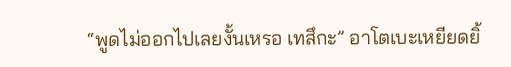“พูดไม่ออกไปเลยงั้นเหรอ เทสึกะ” อาโตเบะเหยียดยิ้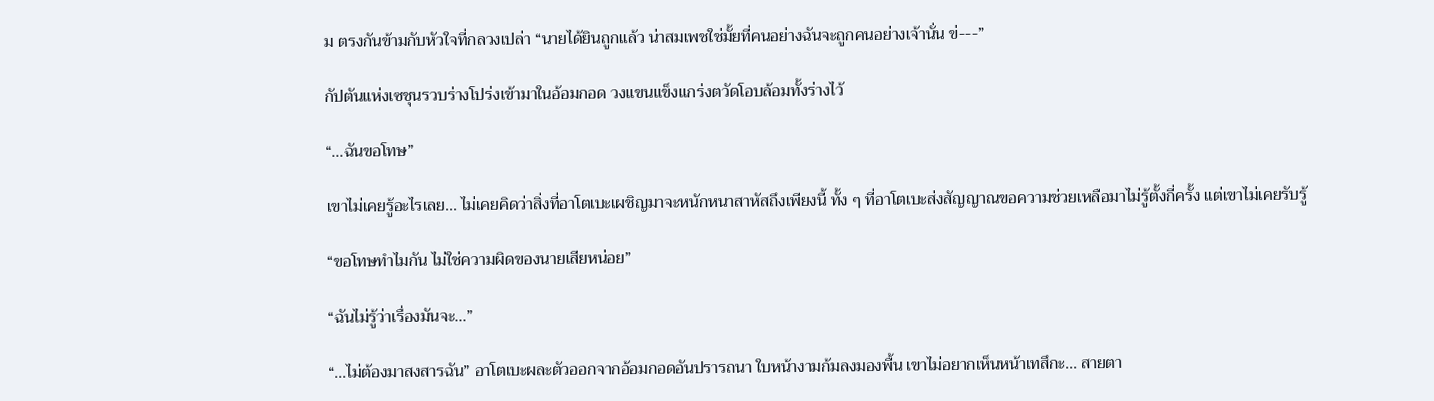ม ตรงกันข้ามกับหัวใจที่กลวงเปล่า “นายได้ยินถูกแล้ว น่าสมเพชใช่มั้ยที่คนอย่างฉันจะถูกคนอย่างเจ้านั่น ข่---”

กัปตันแห่งเซชุนรวบร่างโปร่งเข้ามาในอ้อมกอด วงแขนแข็งแกร่งตวัดโอบล้อมทั้งร่างไว้

“...ฉันขอโทษ”

เขาไม่เคยรู้อะไรเลย... ไม่เคยคิดว่าสิ่งที่อาโตเบะเผชิญมาจะหนักหนาสาหัสถึงเพียงนี้ ทั้ง ๆ ที่อาโตเบะส่งสัญญาณขอความช่วยเหลือมาไม่รู้ตั้งกี่ครั้ง แต่เขาไม่เคยรับรู้

“ขอโทษทำไมกัน ไม่ใช่ความผิดของนายเสียหน่อย”

“ฉันไม่รู้ว่าเรื่องมันจะ...”

“...ไม่ต้องมาสงสารฉัน” อาโตเบะผละตัวออกจากอ้อมกอดอันปรารถนา ใบหน้างามก้มลงมองพื้น เขาไม่อยากเห็นหน้าเทสึกะ... สายตา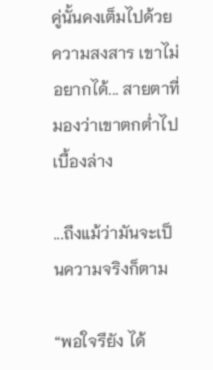คู่นั้นคงเต็มไปด้วยความสงสาร เขาไม่อยากได้... สายตาที่มองว่าเขาตกต่ำไปเบื้องล่าง

...ถึงแม้ว่ามันจะเป็นความจริงก็ตาม

“พอใจรึยัง ได้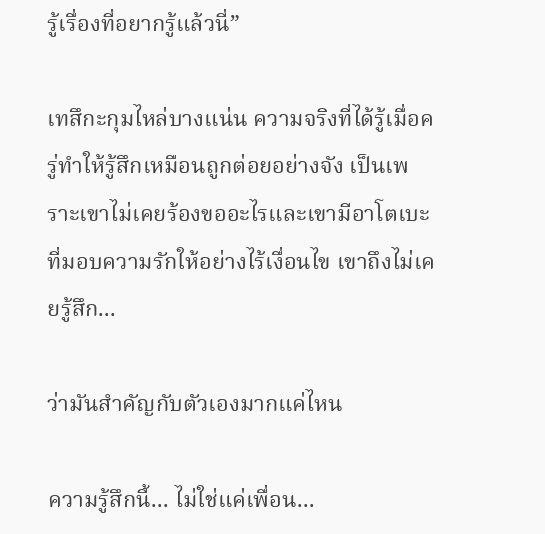รู้เรื่องที่อยากรู้แล้วนี่”

เทสึกะกุมไหล่บางแน่น ความจริงที่ได้รู้เมื่อครู่ทำให้รู้สึกเหมือนถูกต่อยอย่างจัง เป็นเพราะเขาไม่เคยร้องขออะไรและเขามีอาโตเบะที่มอบความรักให้อย่างไร้เงื่อนไข เขาถึงไม่เคยรู้สึก...

ว่ามันสำคัญกับตัวเองมากแค่ไหน

ความรู้สึกนี้... ไม่ใช่แค่เพื่อน...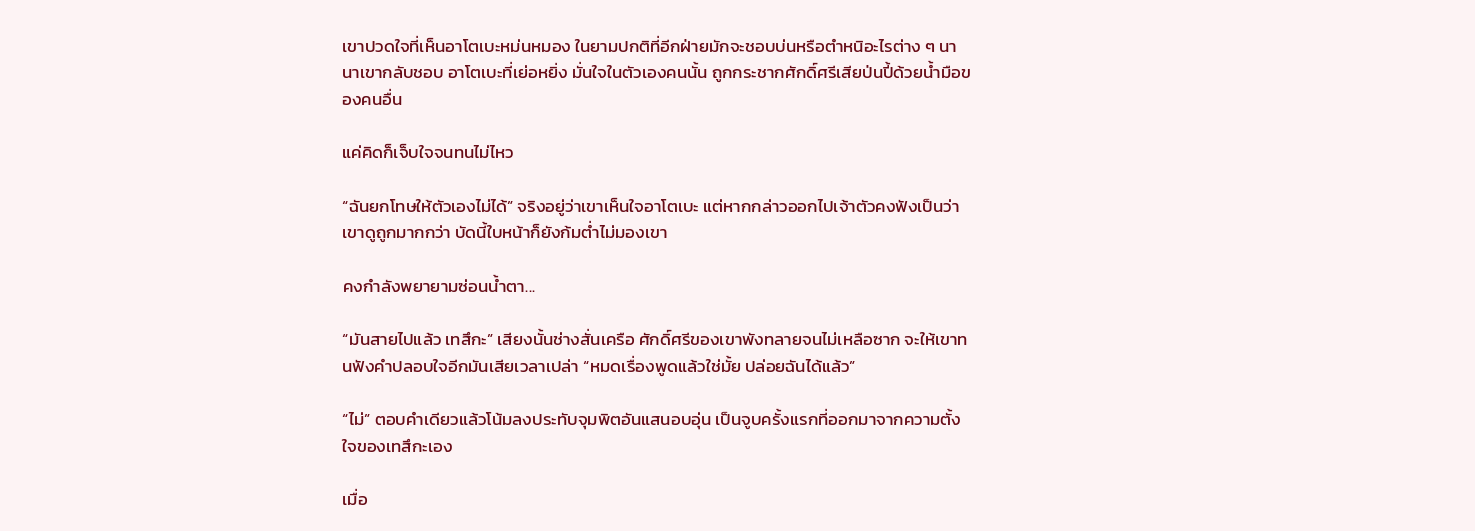เขาปวดใจที่เห็นอาโตเบะหม่นหมอง ในยามปกติที่อีกฝ่ายมักจะชอบบ่นหรือตำหนิอะไรต่าง ๆ นานาเขากลับชอบ อาโตเบะที่เย่อหยิ่ง มั่นใจในตัวเองคนนั้น ถูกกระชากศักดิ์ศรีเสียป่นปี้ด้วยน้ำมือของคนอื่น

แค่คิดก็เจ็บใจจนทนไม่ไหว

“ฉันยกโทษให้ตัวเองไม่ได้” จริงอยู่ว่าเขาเห็นใจอาโตเบะ แต่หากกล่าวออกไปเจ้าตัวคงฟังเป็นว่าเขาดูถูกมากกว่า บัดนี้ใบหน้าก็ยังก้มต่ำไม่มองเขา

คงกำลังพยายามซ่อนน้ำตา...

“มันสายไปแล้ว เทสึกะ” เสียงนั้นช่างสั่นเครือ ศักดิ์ศรีของเขาพังทลายจนไม่เหลือซาก จะให้เขาทนฟังคำปลอบใจอีกมันเสียเวลาเปล่า “หมดเรื่องพูดแล้วใช่มั้ย ปล่อยฉันได้แล้ว”

“ไม่” ตอบคำเดียวแล้วโน้มลงประทับจุมพิตอันแสนอบอุ่น เป็นจูบครั้งแรกที่ออกมาจากความตั้งใจของเทสึกะเอง

เมื่อ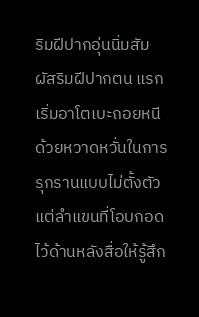ริมฝีปากอุ่นนิ่มสัมผัสริมฝีปากตน แรกเริ่มอาโตเบะถอยหนีด้วยหวาดหวั่นในการรุกรานแบบไม่ตั้งตัว แต่ลำแขนที่โอบกอดไว้ด้านหลังสื่อให้รู้สึก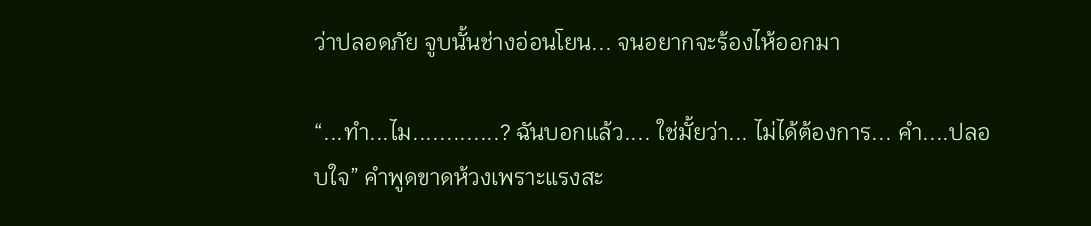ว่าปลอดภัย จูบนั้นช่างอ่อนโยน... จนอยากจะร้องไห้ออกมา

“...ทำ...ไม.............? ฉันบอกแล้ว.... ใช่มั้ยว่า... ไม่ได้ต้องการ... คำ....ปลอบใจ” คำพูดขาดห้วงเพราะแรงสะ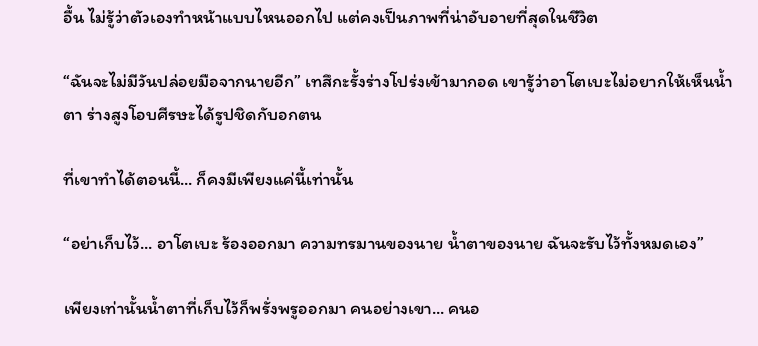อื้น ไม่รู้ว่าตัวเองทำหน้าแบบไหนออกไป แต่คงเป็นภาพที่น่าอับอายที่สุดในชีวิต

“ฉันจะไม่มีวันปล่อยมือจากนายอีก” เทสึกะรั้งร่างโปร่งเข้ามากอด เขารู้ว่าอาโตเบะไม่อยากให้เห็นน้ำตา ร่างสูงโอบศีรษะได้รูปชิดกับอกตน

ที่เขาทำได้ตอนนี้... ก็คงมีเพียงแค่นี้เท่านั้น

“อย่าเก็บไว้... อาโตเบะ ร้องออกมา ความทรมานของนาย น้ำตาของนาย ฉันจะรับไว้ทั้งหมดเอง”

เพียงเท่านั้นน้ำตาที่เก็บไว้ก็พรั่งพรูออกมา คนอย่างเขา... คนอ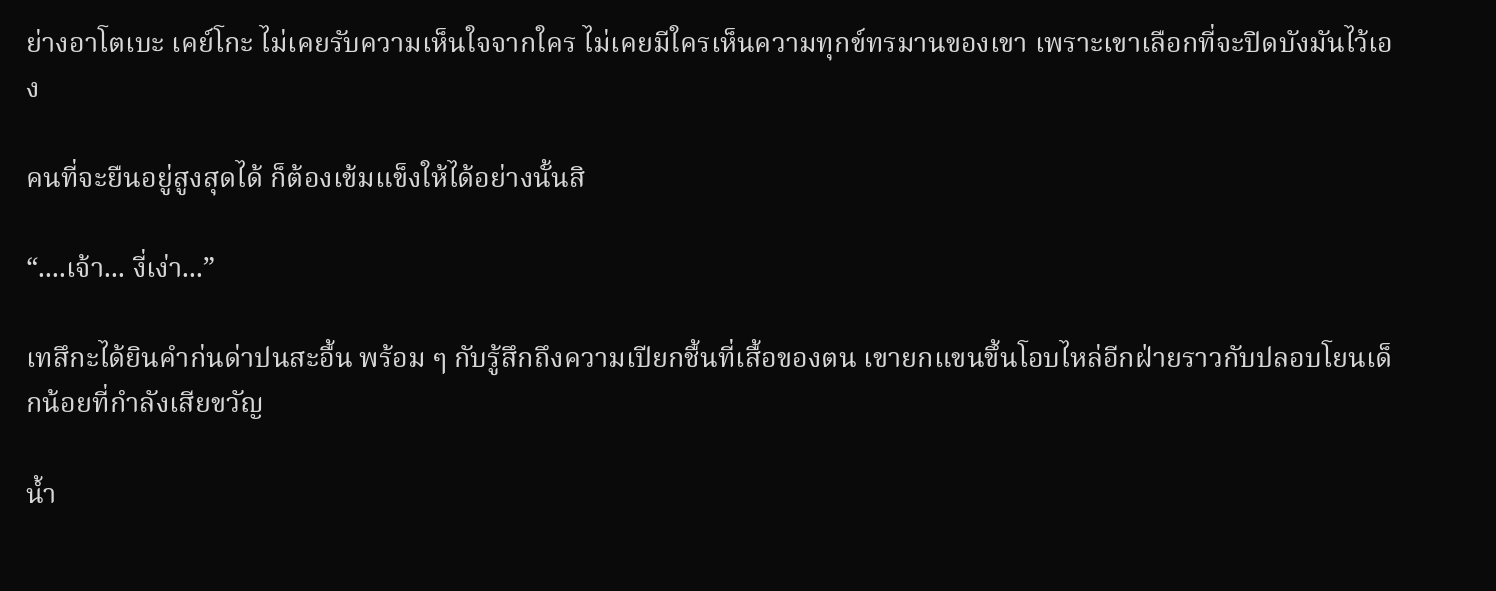ย่างอาโตเบะ เคย์โกะ ไม่เคยรับความเห็นใจจากใคร ไม่เคยมีใครเห็นความทุกข์ทรมานของเขา เพราะเขาเลือกที่จะปิดบังมันไว้เอง

คนที่จะยืนอยู่สูงสุดได้ ก็ต้องเข้มแข็งให้ได้อย่างนั้นสิ

“....เจ้า... งี่เง่า...”

เทสึกะได้ยินคำก่นด่าปนสะอื้น พร้อม ๆ กับรู้สึกถึงความเปียกชื้นที่เสื้อของตน เขายกแขนขึ้นโอบไหล่อีกฝ่ายราวกับปลอบโยนเด็กน้อยที่กำลังเสียขวัญ

น้ำ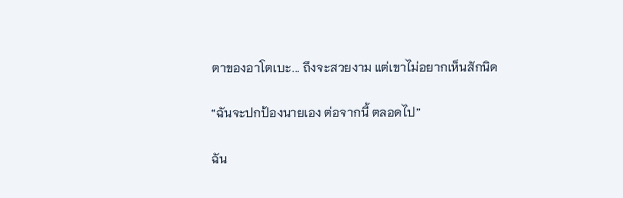ตาของอาโตเบะ... ถึงจะสวยงาม แต่เขาไม่อยากเห็นสักนิด

“ฉันจะปกป้องนายเอง ต่อจากนี้ ตลอดไป”

ฉัน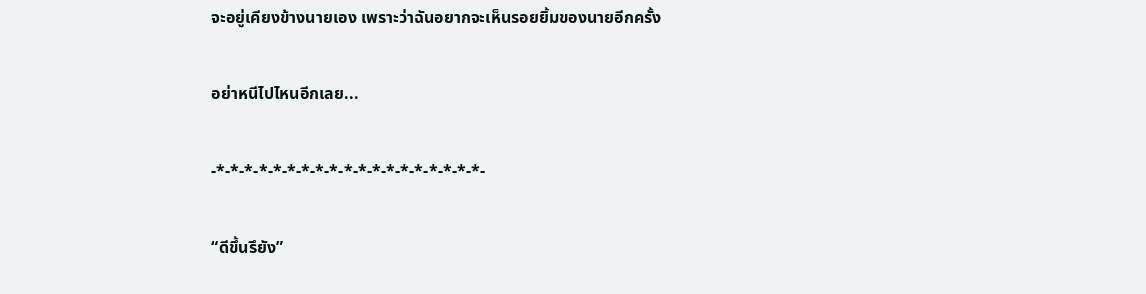จะอยู่เคียงข้างนายเอง เพราะว่าฉันอยากจะเห็นรอยยิ้มของนายอีกครั้ง

อย่าหนีไปไหนอีกเลย...

-*-*-*-*-*-*-*-*-*-*-*-*-*-*-*-*-*-*-*-

“ดีขึ้นรึยัง”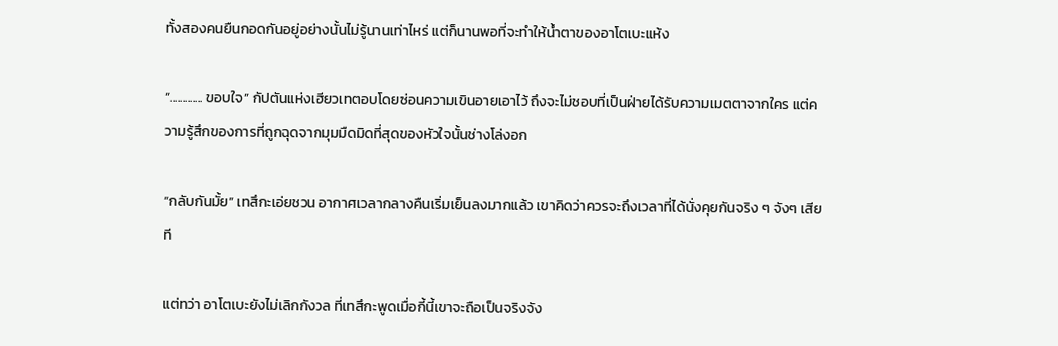ทั้งสองคนยืนกอดกันอยู่อย่างนั้นไม่รู้นานเท่าไหร่ แต่ก็นานพอที่จะทำให้น้ำตาของอาโตเบะแห้ง

“............. ขอบใจ” กัปตันแห่งเฮียวเทตอบโดยซ่อนความเขินอายเอาไว้ ถึงจะไม่ชอบที่เป็นฝ่ายได้รับความเมตตาจากใคร แต่ความรู้สึกของการที่ถูกฉุดจากมุมมืดมิดที่สุดของหัวใจนั้นช่างโล่งอก

“กลับกันมั้ย” เทสึกะเอ่ยชวน อากาศเวลากลางคืนเริ่มเย็นลงมากแล้ว เขาคิดว่าควรจะถึงเวลาที่ได้นั่งคุยกันจริง ๆ จังๆ เสียที

แต่ทว่า อาโตเบะยังไม่เลิกกังวล ที่เทสึกะพูดเมื่อกี้นี้เขาจะถือเป็นจริงจัง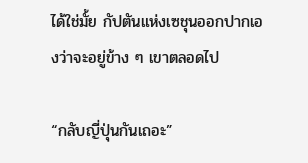ได้ใช่มั้ย กัปตันแห่งเซชุนออกปากเองว่าจะอยู่ข้าง ๆ เขาตลอดไป

“กลับญี่ปุ่นกันเถอะ”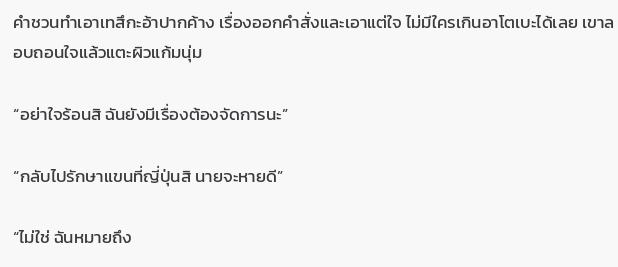คำชวนทำเอาเทสึกะอ้าปากค้าง เรื่องออกคำสั่งและเอาแต่ใจ ไม่มีใครเกินอาโตเบะได้เลย เขาลอบถอนใจแล้วแตะผิวแก้มนุ่ม

“อย่าใจร้อนสิ ฉันยังมีเรื่องต้องจัดการนะ”

“กลับไปรักษาแขนที่ญี่ปุ่นสิ นายจะหายดี”

“ไม่ใช่ ฉันหมายถึง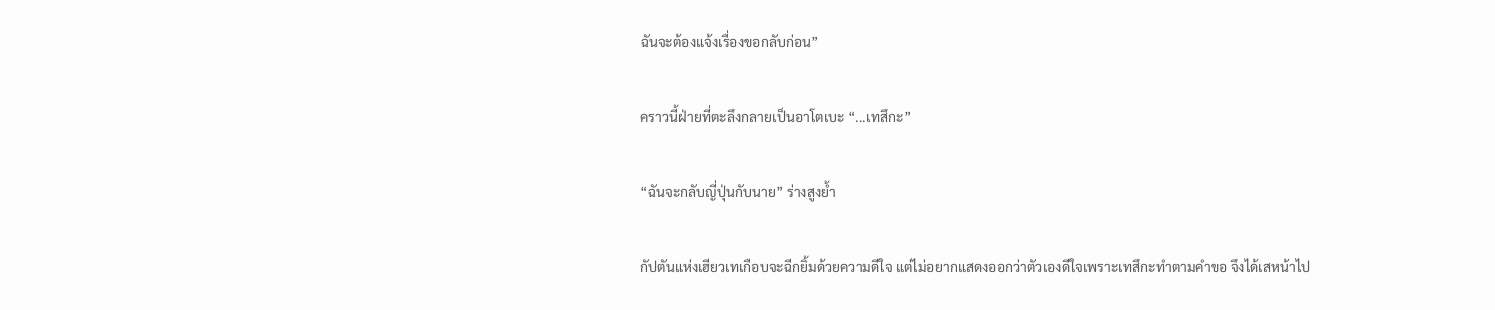ฉันจะต้องแจ้งเรื่องขอกลับก่อน”

คราวนี้ฝ่ายที่ตะลึงกลายเป็นอาโตเบะ “...เทสึกะ”

“ฉันจะกลับญี่ปุ่นกับนาย” ร่างสูงย้ำ

กัปตันแห่งเฮียวเทเกือบจะฉีกยิ้มด้วยความดีใจ แต่ไม่อยากแสดงออกว่าตัวเองดีใจเพราะเทสึกะทำตามคำขอ จึงได้เสหน้าไป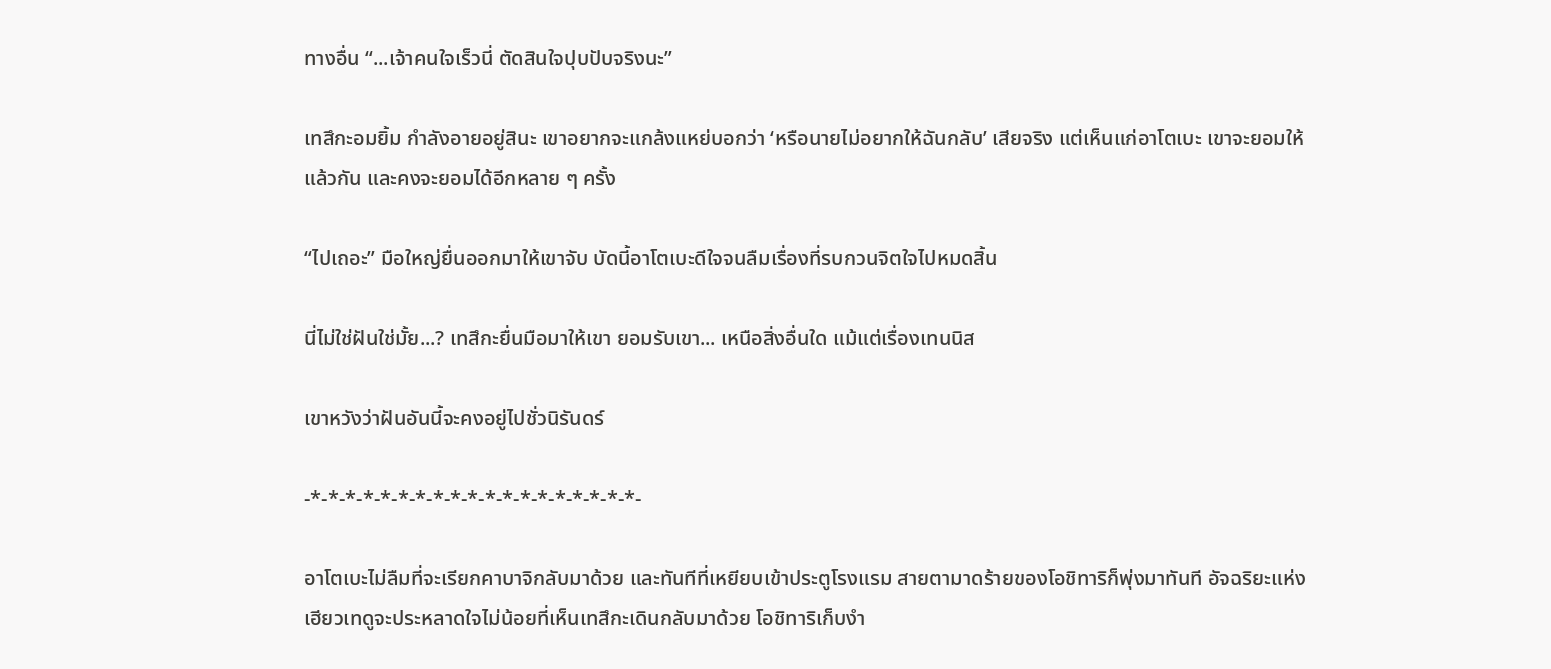ทางอื่น “...เจ้าคนใจเร็วนี่ ตัดสินใจปุบปับจริงนะ”

เทสึกะอมยิ้ม กำลังอายอยู่สินะ เขาอยากจะแกล้งแหย่บอกว่า ‘หรือนายไม่อยากให้ฉันกลับ’ เสียจริง แต่เห็นแก่อาโตเบะ เขาจะยอมให้แล้วกัน และคงจะยอมได้อีกหลาย ๆ ครั้ง

“ไปเถอะ” มือใหญ่ยื่นออกมาให้เขาจับ บัดนี้อาโตเบะดีใจจนลืมเรื่องที่รบกวนจิตใจไปหมดสิ้น

นี่ไม่ใช่ฝันใช่มั้ย...? เทสึกะยื่นมือมาให้เขา ยอมรับเขา... เหนือสิ่งอื่นใด แม้แต่เรื่องเทนนิส

เขาหวังว่าฝันอันนี้จะคงอยู่ไปชั่วนิรันดร์

-*-*-*-*-*-*-*-*-*-*-*-*-*-*-*-*-*-*-*-

อาโตเบะไม่ลืมที่จะเรียกคาบาจิกลับมาด้วย และทันทีที่เหยียบเข้าประตูโรงแรม สายตามาดร้ายของโอชิทาริก็พุ่งมาทันที อัจฉริยะแห่งเฮียวเทดูจะประหลาดใจไม่น้อยที่เห็นเทสึกะเดินกลับมาด้วย โอชิทาริเก็บงำ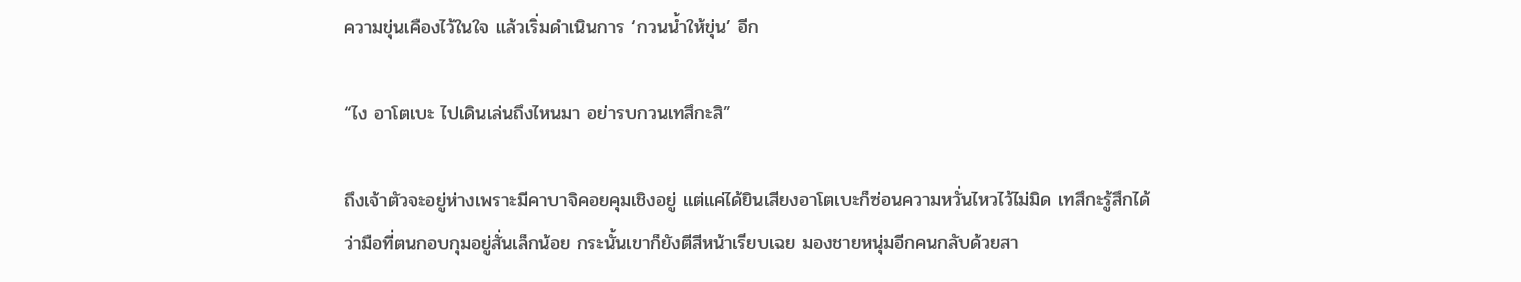ความขุ่นเคืองไว้ในใจ แล้วเริ่มดำเนินการ ‘กวนน้ำให้ขุ่น’ อีก

“ไง อาโตเบะ ไปเดินเล่นถึงไหนมา อย่ารบกวนเทสึกะสิ”

ถึงเจ้าตัวจะอยู่ห่างเพราะมีคาบาจิคอยคุมเชิงอยู่ แต่แค่ได้ยินเสียงอาโตเบะก็ซ่อนความหวั่นไหวไว้ไม่มิด เทสึกะรู้สึกได้ว่ามือที่ตนกอบกุมอยู่สั่นเล็กน้อย กระนั้นเขาก็ยังตีสีหน้าเรียบเฉย มองชายหนุ่มอีกคนกลับด้วยสา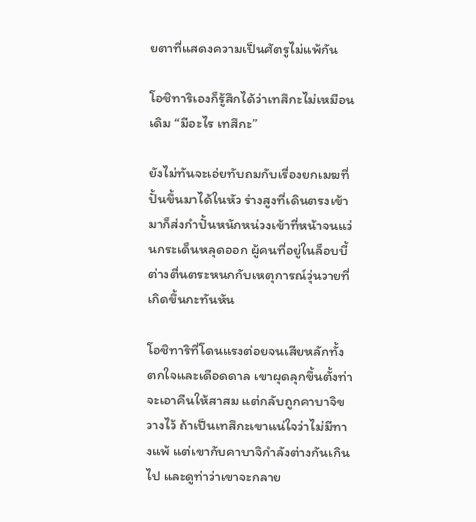ยตาที่แสดงความเป็นศัตรูไม่แพ้กัน

โอชิทาริเองก็รู้สึกได้ว่าเทสึกะไม่เหมือนเดิม “มีอะไร เทสึกะ”

ยังไม่ทันจะเอ่ยทับถมกับเรื่องยกเมฆที่ปั้นขึ้นมาได้ในหัว ร่างสูงที่เดินตรงเข้ามาก็ส่งกำปั้นหนักหน่วงเข้าที่หน้าจนแว่นกระเด็นหลุดออก ผู้คนที่อยู่ในล็อบบี้ต่างตื่นตระหนกกับเหตุการณ์วุ่นวายที่เกิดขึ้นกะทันหัน

โอชิทาริที่โดนแรงต่อยจนเสียหลักทั้งตกใจและเดือดดาล เขาผุดลุกขึ้นตั้งท่าจะเอาคืนให้สาสม แต่กลับถูกคาบาจิขวางไว้ ถ้าเป็นเทสึกะเขาแน่ใจว่าไม่มีทางแพ้ แต่เขากับคาบาจิกำลังต่างกันเกินไป และดูท่าว่าเขาจะกลาย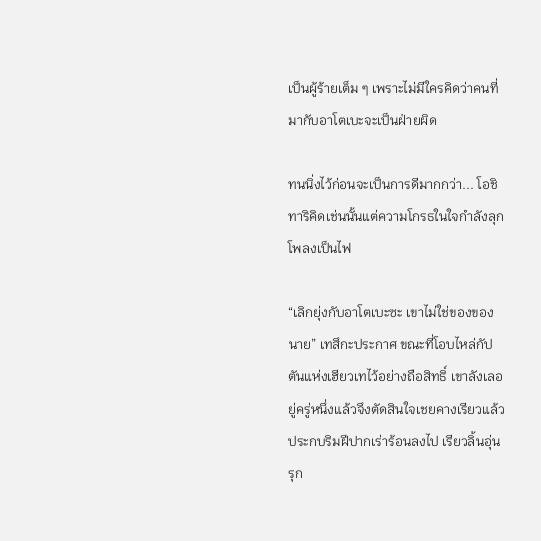เป็นผู้ร้ายเต็ม ๆ เพราะไม่มีใครคิดว่าคนที่มากับอาโตเบะจะเป็นฝ่ายผิด

ทนนิ่งไว้ก่อนจะเป็นการดีมากกว่า... โอชิทาริคิดเช่นนั้นแต่ความโกรธในใจกำลังลุกโพลงเป็นไฟ

“เลิกยุ่งกับอาโตเบะซะ เขาไม่ใช่ของของนาย” เทสึกะประกาศ ขณะที่โอบไหล่กัปตันแห่งเฮียวเทไว้อย่างถือสิทธิ์ เขาลังเลอยู่ครู่หนึ่งแล้วจึงตัดสินใจเชยคางเรียวแล้วประกบริมฝีปากเร่าร้อนลงไป เรียวลิ้นอุ่นรุก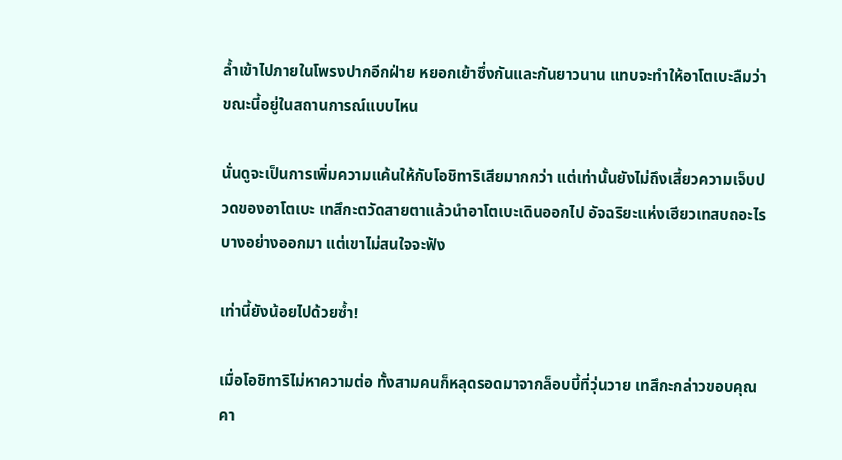ล้ำเข้าไปภายในโพรงปากอีกฝ่าย หยอกเย้าซึ่งกันและกันยาวนาน แทบจะทำให้อาโตเบะลืมว่าขณะนี้อยู่ในสถานการณ์แบบไหน

นั่นดูจะเป็นการเพิ่มความแค้นให้กับโอชิทาริเสียมากกว่า แต่เท่านั้นยังไม่ถึงเสี้ยวความเจ็บปวดของอาโตเบะ เทสึกะตวัดสายตาแล้วนำอาโตเบะเดินออกไป อัจฉริยะแห่งเฮียวเทสบถอะไรบางอย่างออกมา แต่เขาไม่สนใจจะฟัง

เท่านี้ยังน้อยไปด้วยซ้ำ!

เมื่อโอชิทาริไม่หาความต่อ ทั้งสามคนก็หลุดรอดมาจากล็อบบี้ที่วุ่นวาย เทสึกะกล่าวขอบคุณคา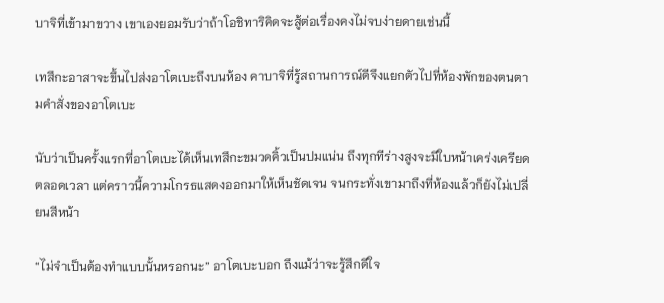บาจิที่เข้ามาขวาง เขาเองยอมรับว่าถ้าโอชิทาริคิดจะสู้ต่อเรื่องคงไม่จบง่ายดายเช่นนี้

เทสึกะอาสาจะขึ้นไปส่งอาโตเบะถึงบนห้อง คาบาจิที่รู้สถานการณ์ดีจึงแยกตัวไปที่ห้องพักของตนตามคำสั่งของอาโตเบะ

นับว่าเป็นครั้งแรกที่อาโตเบะได้เห็นเทสึกะขมวดคิ้วเป็นปมแน่น ถึงทุกทีร่างสูงจะมีใบหน้าเคร่งเครียดตลอดเวลา แต่คราวนี้ความโกรธแสดงออกมาให้เห็นชัดเจน จนกระทั่งเขามาถึงที่ห้องแล้วก็ยังไม่เปลี่ยนสีหน้า

“ไม่จำเป็นต้องทำแบบนั้นหรอกนะ” อาโตเบะบอก ถึงแม้ว่าจะรู้สึกดีใจ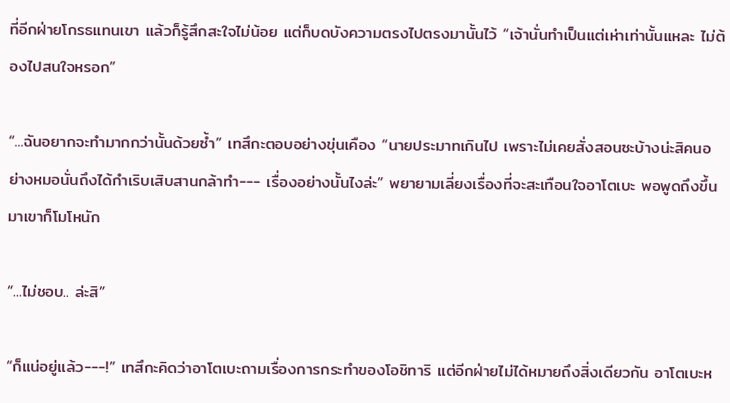ที่อีกฝ่ายโกรธแทนเขา แล้วก็รู้สึกสะใจไม่น้อย แต่ก็บดบังความตรงไปตรงมานั้นไว้ “เจ้านั่นทำเป็นแต่เห่าเท่านั้นแหละ ไม่ต้องไปสนใจหรอก”

“...ฉันอยากจะทำมากกว่านั้นด้วยซ้ำ” เทสึกะตอบอย่างขุ่นเคือง “นายประมาทเกินไป เพราะไม่เคยสั่งสอนซะบ้างน่ะสิคนอย่างหมอนั่นถึงได้กำเริบเสิบสานกล้าทำ--- เรื่องอย่างนั้นไงล่ะ” พยายามเลี่ยงเรื่องที่จะสะเทือนใจอาโตเบะ พอพูดถึงขึ้นมาเขาก็โมโหนัก

“...ไม่ชอบ.. ล่ะสิ”

“ก็แน่อยู่แล้ว---!” เทสึกะคิดว่าอาโตเบะถามเรื่องการกระทำของโอชิทาริ แต่อีกฝ่ายไม่ได้หมายถึงสิ่งเดียวกัน อาโตเบะห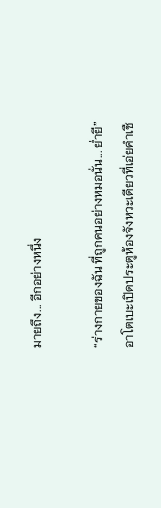มายถึง... อีกอย่างหนึ่ง

“ร่างกายของฉัน ที่ถูกคนอย่างหมอนั่น... ย่ำยี” อาโตเบะเปิดประตูห้องจังหวะเดียวที่เอ่ยคำเชื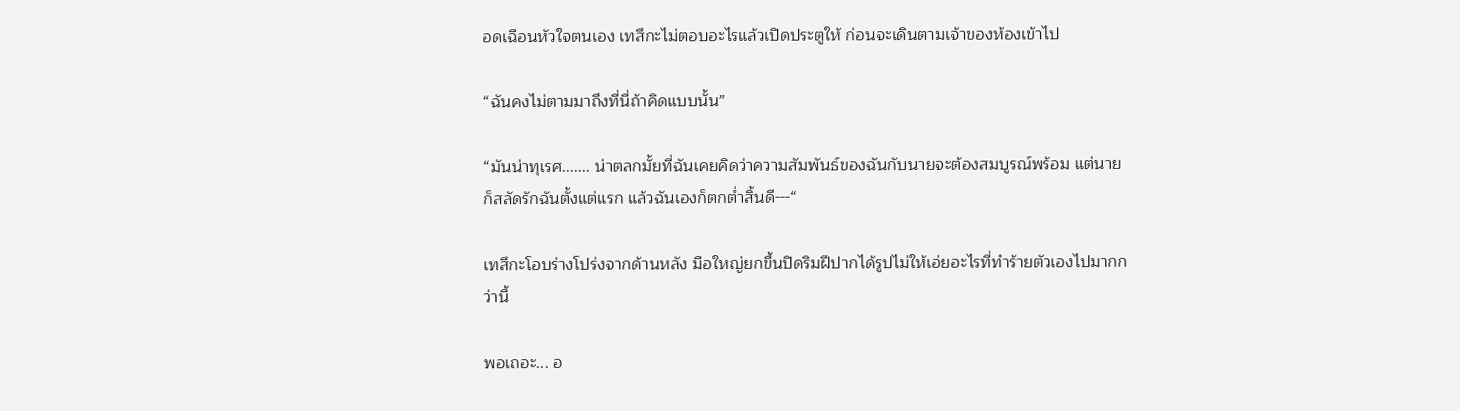อดเฉือนหัวใจตนเอง เทสึกะไม่ตอบอะไรแล้วเปิดประตูให้ ก่อนจะเดินตามเจ้าของห้องเข้าไป

“ฉันคงไม่ตามมาถึงที่นี่ถ้าคิดแบบนั้น”

“มันน่าทุเรศ....... น่าตลกมั้ยที่ฉันเคยคิดว่าความสัมพันธ์ของฉันกับนายจะต้องสมบูรณ์พร้อม แต่นายก็สลัดรักฉันตั้งแต่แรก แล้วฉันเองก็ตกต่ำสิ้นดี---“

เทสึกะโอบร่างโปร่งจากด้านหลัง มือใหญ่ยกขึ้นปิดริมฝีปากได้รูปไม่ให้เอ่ยอะไรที่ทำร้ายตัวเองไปมากกว่านี้

พอเถอะ... อ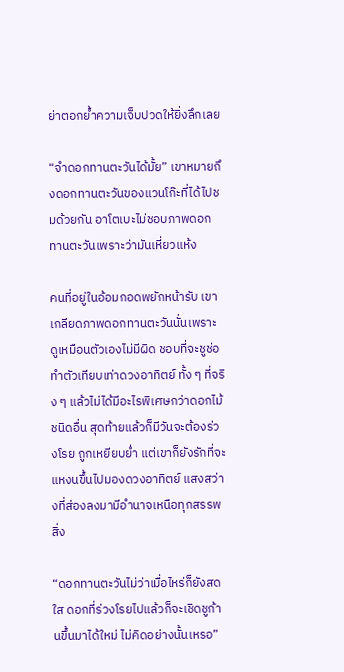ย่าตอกย้ำความเจ็บปวดให้ยิ่งลึกเลย

“จำดอกทานตะวันได้มั้ย” เขาหมายถึงดอกทานตะวันของแวนโก๊ะที่ได้ไปชมด้วยกัน อาโตเบะไม่ชอบภาพดอกทานตะวันเพราะว่ามันเหี่ยวแห้ง

คนที่อยู่ในอ้อมกอดพยักหน้ารับ เขาเกลียดภาพดอกทานตะวันนั่นเพราะดูเหมือนตัวเองไม่มีผิด ชอบที่จะชูช่อ ทำตัวเทียบเท่าดวงอาทิตย์ ทั้ง ๆ ที่จริง ๆ แล้วไม่ได้มีอะไรพิเศษกว่าดอกไม้ชนิดอื่น สุดท้ายแล้วก็มีวันจะต้องร่วงโรย ถูกเหยียบย่ำ แต่เขาก็ยังรักที่จะแหงนขึ้นไปมองดวงอาทิตย์ แสงสว่างที่ส่องลงมามีอำนาจเหนือทุกสรรพสิ่ง

“ดอกทานตะวันไม่ว่าเมื่อไหร่ก็ยังสดใส ดอกที่ร่วงโรยไปแล้วก็จะเชิดชูก้านขึ้นมาได้ใหม่ ไม่คิดอย่างนั้นเหรอ”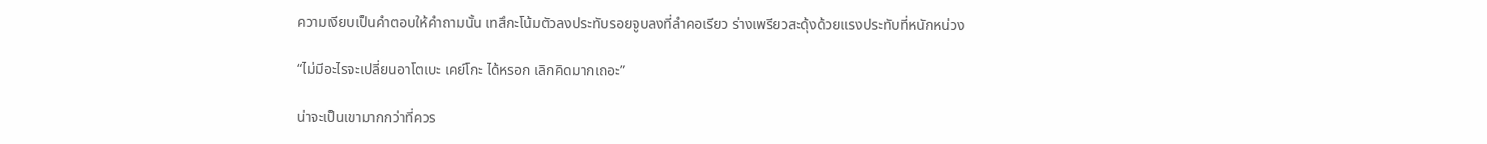ความเงียบเป็นคำตอบให้คำถามนั้น เทสึกะโน้มตัวลงประทับรอยจูบลงที่ลำคอเรียว ร่างเพรียวสะดุ้งด้วยแรงประทับที่หนักหน่วง

“ไม่มีอะไรจะเปลี่ยนอาโตเบะ เคย์โกะ ได้หรอก เลิกคิดมากเถอะ”

น่าจะเป็นเขามากกว่าที่ควร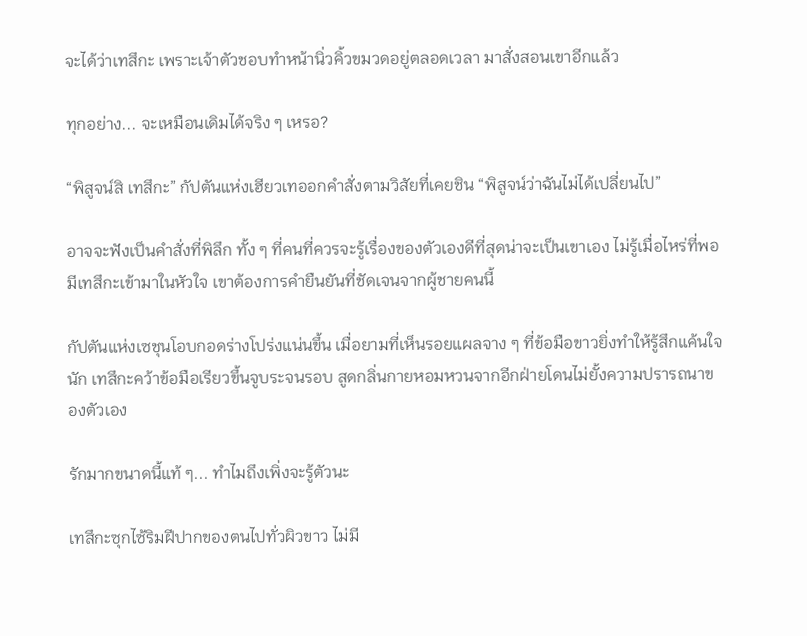จะได้ว่าเทสึกะ เพราะเจ้าตัวชอบทำหน้านิ่วคิ้วขมวดอยู่ตลอดเวลา มาสั่งสอนเขาอีกแล้ว

ทุกอย่าง... จะเหมือนเดิมได้จริง ๆ เหรอ?

“พิสูจน์สิ เทสึกะ” กัปตันแห่งเฮียวเทออกคำสั่งตามวิสัยที่เคยชิน “พิสูจน์ว่าฉันไม่ได้เปลี่ยนไป”

อาจจะฟังเป็นคำสั่งที่พิลึก ทั้ง ๆ ที่คนที่ควรจะรู้เรื่องของตัวเองดีที่สุดน่าจะเป็นเขาเอง ไม่รู้เมื่อไหร่ที่พอมีเทสึกะเข้ามาในหัวใจ เขาต้องการคำยืนยันที่ชัดเจนจากผู้ชายคนนี้

กัปตันแห่งเซชุนโอบกอดร่างโปร่งแน่นขึ้น เมื่อยามที่เห็นรอยแผลจาง ๆ ที่ข้อมือขาวยิ่งทำให้รู้สึกแค้นใจนัก เทสึกะคว้าข้อมือเรียวขึ้นจูบระจนรอบ สูดกลิ่นกายหอมหวนจากอีกฝ่ายโดนไม่ยั้งความปรารถนาของตัวเอง

รักมากขนาดนี้แท้ ๆ... ทำไมถึงเพิ่งจะรู้ตัวนะ

เทสึกะซุกไซ้ริมฝีปากของตนไปทั่วผิวขาว ไม่มี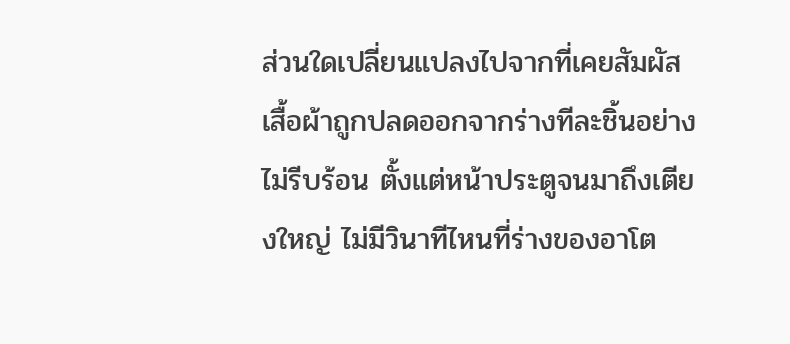ส่วนใดเปลี่ยนแปลงไปจากที่เคยสัมผัส เสื้อผ้าถูกปลดออกจากร่างทีละชิ้นอย่างไม่รีบร้อน ตั้งแต่หน้าประตูจนมาถึงเตียงใหญ่ ไม่มีวินาทีไหนที่ร่างของอาโต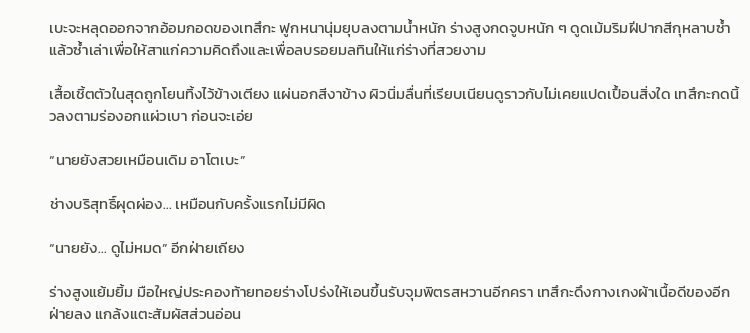เบะจะหลุดออกจากอ้อมกอดของเทสึกะ ฟูกหนานุ่มยุบลงตามน้ำหนัก ร่างสูงกดจูบหนัก ๆ ดูดเม้มริมฝีปากสีกุหลาบซ้ำแล้วซ้ำเล่าเพื่อให้สาแก่ความคิดถึงและเพื่อลบรอยมลทินให้แก่ร่างที่สวยงาม

เสื้อเชิ้ตตัวในสุดถูกโยนทิ้งไว้ข้างเตียง แผ่นอกสีงาข้าง ผิวนิ่มลื่นที่เรียบเนียนดูราวกับไม่เคยแปดเปื้อนสิ่งใด เทสึกะกดนิ้วลงตามร่องอกแผ่วเบา ก่อนจะเอ่ย

“นายยังสวยเหมือนเดิม อาโตเบะ”

ช่างบริสุทธิ์ผุดผ่อง... เหมือนกับครั้งแรกไม่มีผิด

“นายยัง... ดูไม่หมด” อีกฝ่ายเถียง

ร่างสูงแย้มยิ้ม มือใหญ่ประคองท้ายทอยร่างโปร่งให้เอนขึ้นรับจุมพิตรสหวานอีกครา เทสึกะดึงกางเกงผ้าเนื้อดีของอีกฝ่ายลง แกล้งแตะสัมผัสส่วนอ่อน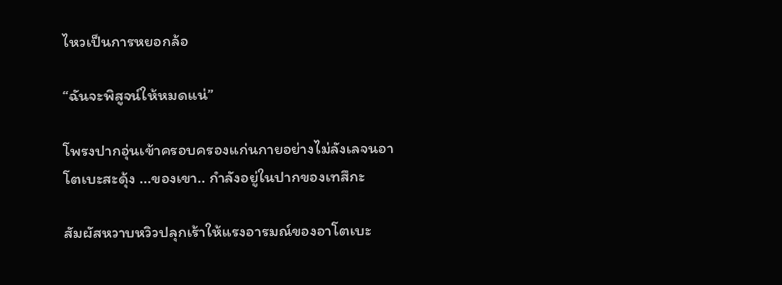ไหวเป็นการหยอกล้อ

“ฉันจะพิสูจน์ให้หมดแน่”

โพรงปากอุ่นเข้าครอบครองแก่นกายอย่างไม่ลังเลจนอาโตเบะสะดุ้ง ...ของเขา.. กำลังอยู่ในปากของเทสึกะ

สัมผัสหวาบหวิวปลุกเร้าให้แรงอารมณ์ของอาโตเบะ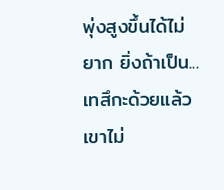พุ่งสูงขึ้นได้ไม่ยาก ยิ่งถ้าเป็น... เทสึกะด้วยแล้ว เขาไม่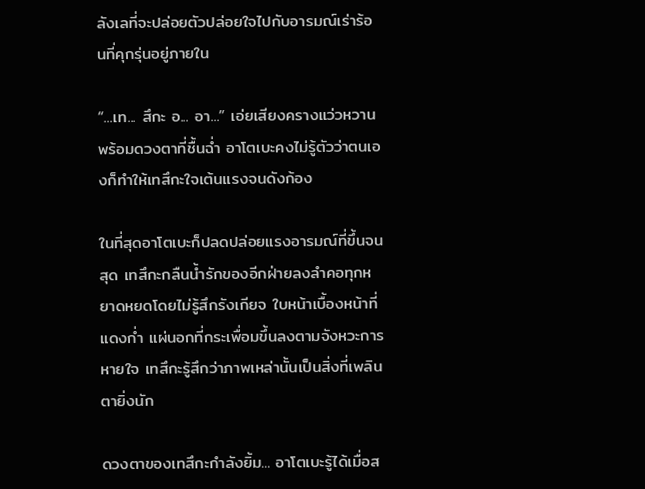ลังเลที่จะปล่อยตัวปล่อยใจไปกับอารมณ์เร่าร้อนที่คุกรุ่นอยู่ภายใน

“...เท... สึกะ อ... อา...” เอ่ยเสียงครางแว่วหวานพร้อมดวงตาที่ชื้นฉ่ำ อาโตเบะคงไม่รู้ตัวว่าตนเองก็ทำให้เทสึกะใจเต้นแรงจนดังก้อง

ในที่สุดอาโตเบะก็ปลดปล่อยแรงอารมณ์ที่ขึ้นจนสุด เทสึกะกลืนน้ำรักของอีกฝ่ายลงลำคอทุกหยาดหยดโดยไม่รู้สึกรังเกียจ ใบหน้าเบื้องหน้าที่แดงก่ำ แผ่นอกที่กระเพื่อมขึ้นลงตามจังหวะการหายใจ เทสึกะรู้สึกว่าภาพเหล่านั้นเป็นสิ่งที่เพลินตายิ่งนัก

ดวงตาของเทสึกะกำลังยิ้ม... อาโตเบะรู้ได้เมื่อส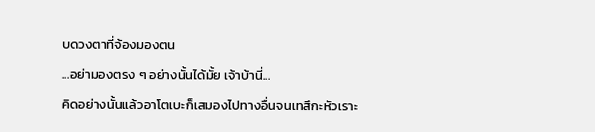บดวงตาที่จ้องมองตน

...อย่ามองตรง ๆ อย่างนั้นได้มั้ย เจ้าบ้านี่...

คิดอย่างนั้นแล้วอาโตเบะก็เสมองไปทางอื่นจนเทสึกะหัวเราะ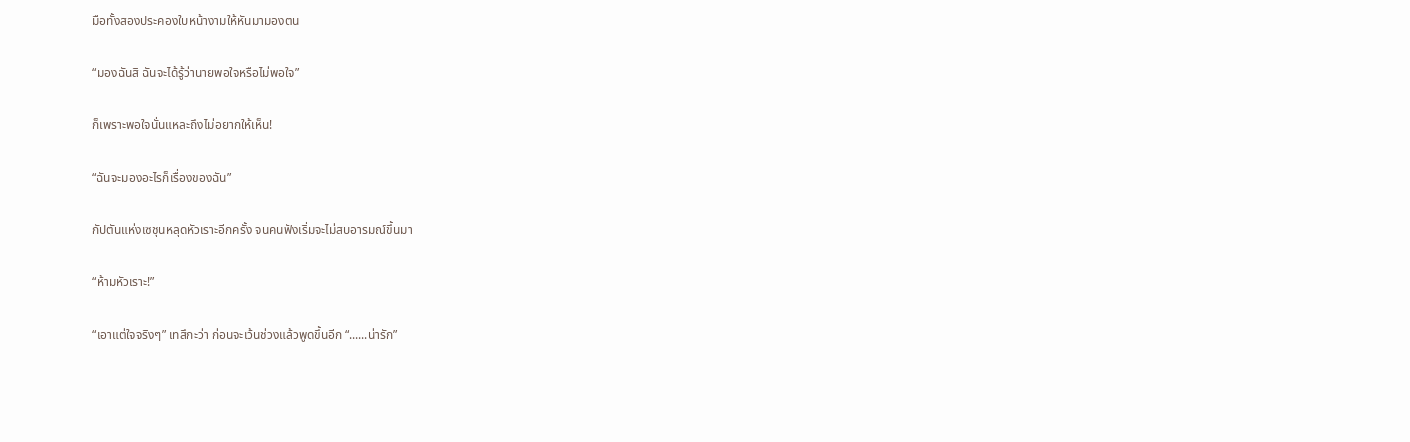มือทั้งสองประคองใบหน้างามให้หันมามองตน

“มองฉันสิ ฉันจะได้รู้ว่านายพอใจหรือไม่พอใจ”

ก็เพราะพอใจนั่นแหละถึงไม่อยากให้เห็น!

“ฉันจะมองอะไรก็เรื่องของฉัน”

กัปตันแห่งเซชุนหลุดหัวเราะอีกครั้ง จนคนฟังเริ่มจะไม่สบอารมณ์ขึ้นมา

“ห้ามหัวเราะ!”

“เอาแต่ใจจริงๆ” เทสึกะว่า ก่อนจะเว้นช่วงแล้วพูดขึ้นอีก “......น่ารัก”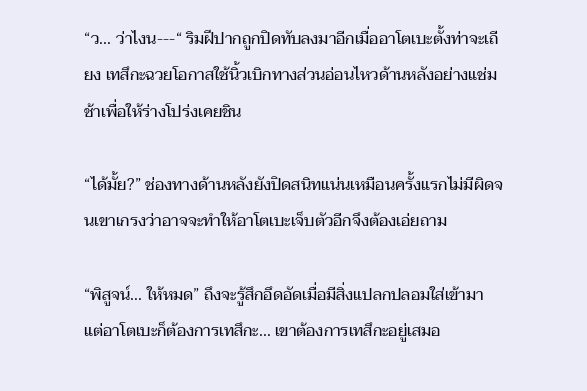“ว... ว่าไงน---“ ริมฝีปากถูกปิดทับลงมาอีกเมื่ออาโตเบะตั้งท่าจะเถียง เทสึกะฉวยโอกาสใช้นิ้วเบิกทางส่วนอ่อนไหวด้านหลังอย่างแช่มช้าเพื่อให้ร่างโปร่งเคยชิน

“ได้มั้ย?” ช่องทางด้านหลังยังปิดสนิทแน่นเหมือนครั้งแรกไม่มีผิดจนเขาเกรงว่าอาจจะทำให้อาโตเบะเจ็บตัวอีกจึงต้องเอ่ยถาม

“พิสูจน์... ให้หมด” ถึงจะรู้สึกอึดอัดเมื่อมีสิ่งแปลกปลอมใส่เข้ามา แต่อาโตเบะก็ต้องการเทสึกะ... เขาต้องการเทสึกะอยู่เสมอ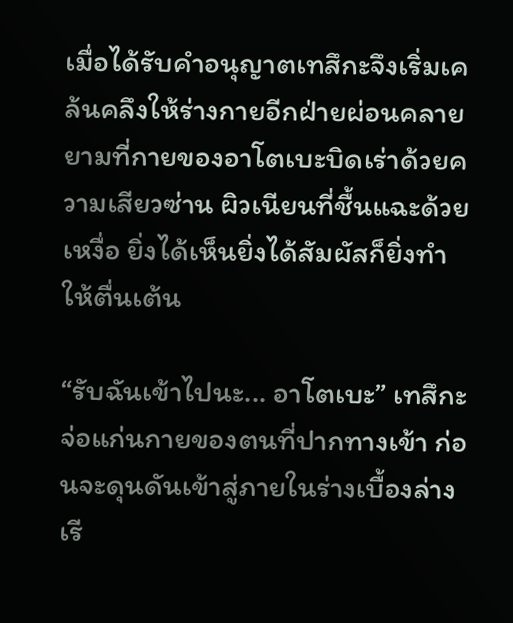เมื่อได้รับคำอนุญาตเทสึกะจึงเริ่มเคล้นคลึงให้ร่างกายอีกฝ่ายผ่อนคลาย ยามที่กายของอาโตเบะบิดเร่าด้วยความเสียวซ่าน ผิวเนียนที่ชื้นแฉะด้วยเหงื่อ ยิ่งได้เห็นยิ่งได้สัมผัสก็ยิ่งทำให้ตื่นเต้น

“รับฉันเข้าไปนะ... อาโตเบะ” เทสึกะจ่อแก่นกายของตนที่ปากทางเข้า ก่อนจะดุนดันเข้าสู่ภายในร่างเบื้องล่าง เรี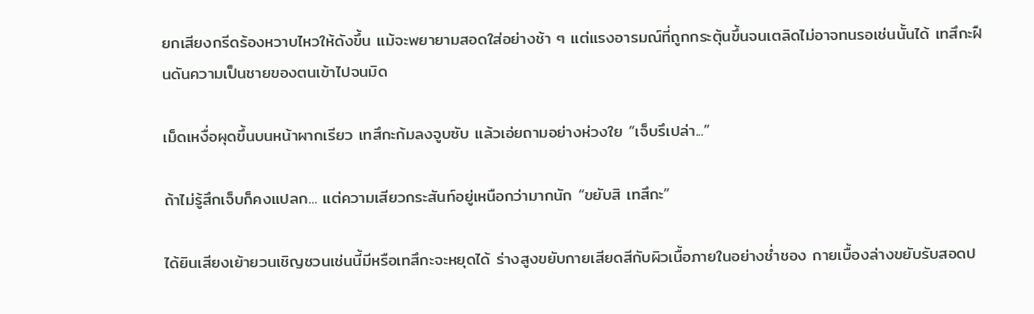ยกเสียงกรีดร้องหวาบไหวให้ดังขึ้น แม้จะพยายามสอดใส่อย่างช้า ๆ แต่แรงอารมณ์ที่ถูกกระตุ้นขึ้นจนเตลิดไม่อาจทนรอเช่นนั้นได้ เทสึกะฝืนดันความเป็นชายของตนเข้าไปจนมิด

เม็ดเหงื่อผุดขึ้นบนหน้าผากเรียว เทสึกะก้มลงจูบซับ แล้วเอ่ยถามอย่างห่วงใย “เจ็บรึเปล่า...”

ถ้าไม่รู้สึกเจ็บก็คงแปลก... แต่ความเสียวกระสันท์อยู่เหนือกว่ามากนัก “ขยับสิ เทสึกะ”

ได้ยินเสียงเย้ายวนเชิญชวนเช่นนี้มีหรือเทสึกะจะหยุดได้ ร่างสูงขยับกายเสียดสีกับผิวเนื้อภายในอย่างช่ำชอง กายเบื้องล่างขยับรับสอดป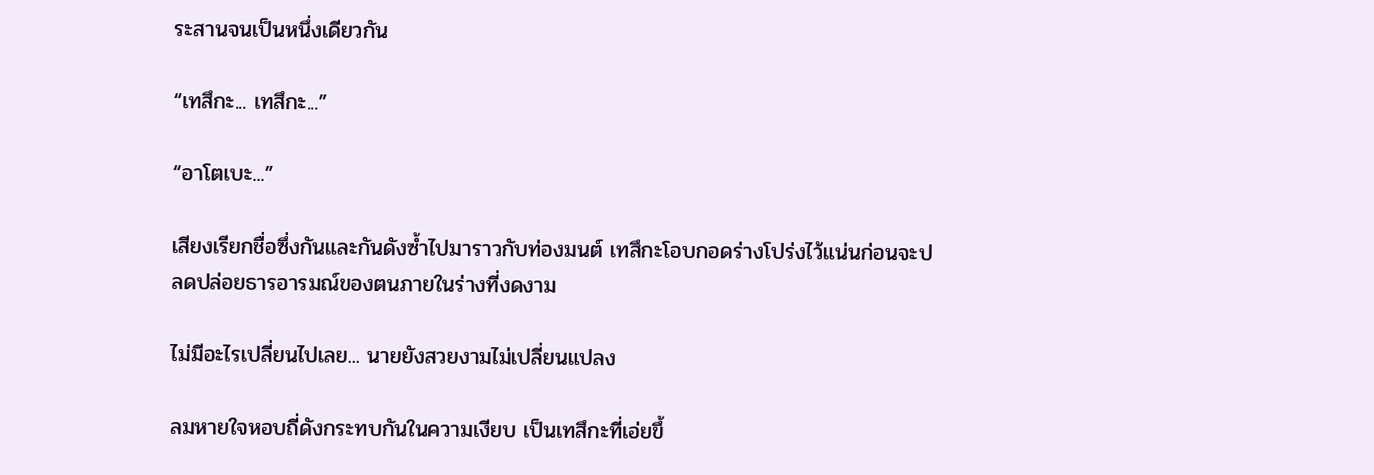ระสานจนเป็นหนึ่งเดียวกัน

“เทสึกะ... เทสึกะ...”

“อาโตเบะ...”

เสียงเรียกชื่อซึ่งกันและกันดังซ้ำไปมาราวกับท่องมนต์ เทสึกะโอบกอดร่างโปร่งไว้แน่นก่อนจะปลดปล่อยธารอารมณ์ของตนภายในร่างที่งดงาม

ไม่มีอะไรเปลี่ยนไปเลย... นายยังสวยงามไม่เปลี่ยนแปลง

ลมหายใจหอบถี่ดังกระทบกันในความเงียบ เป็นเทสึกะที่เอ่ยขึ้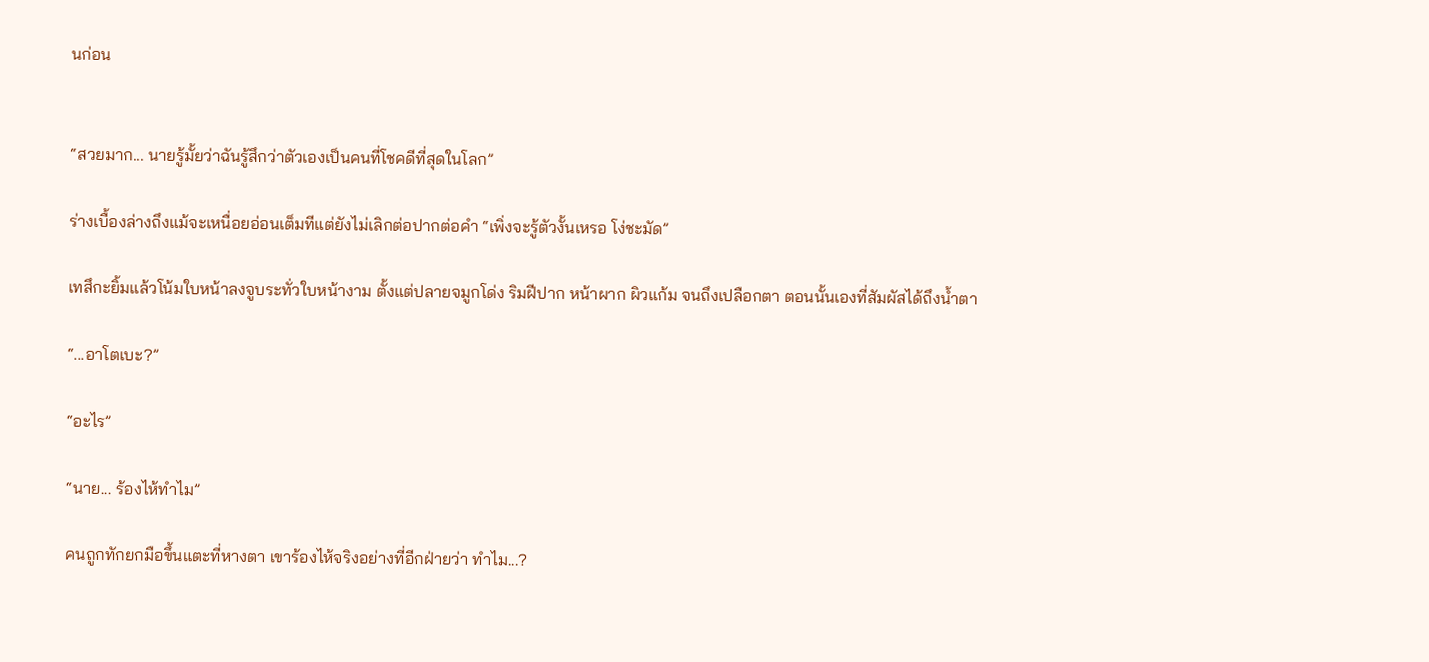นก่อน


“สวยมาก... นายรู้มั้ยว่าฉันรู้สึกว่าตัวเองเป็นคนที่โชคดีที่สุดในโลก”

ร่างเบื้องล่างถึงแม้จะเหนื่อยอ่อนเต็มทีแต่ยังไม่เลิกต่อปากต่อคำ “เพิ่งจะรู้ตัวงั้นเหรอ โง่ชะมัด”

เทสึกะยิ้มแล้วโน้มใบหน้าลงจูบระทั่วใบหน้างาม ตั้งแต่ปลายจมูกโด่ง ริมฝีปาก หน้าผาก ผิวแก้ม จนถึงเปลือกตา ตอนนั้นเองที่สัมผัสได้ถึงน้ำตา

“...อาโตเบะ?”

“อะไร”

“นาย... ร้องไห้ทำไม”

คนถูกทักยกมือขึ้นแตะที่หางตา เขาร้องไห้จริงอย่างที่อีกฝ่ายว่า ทำไม...?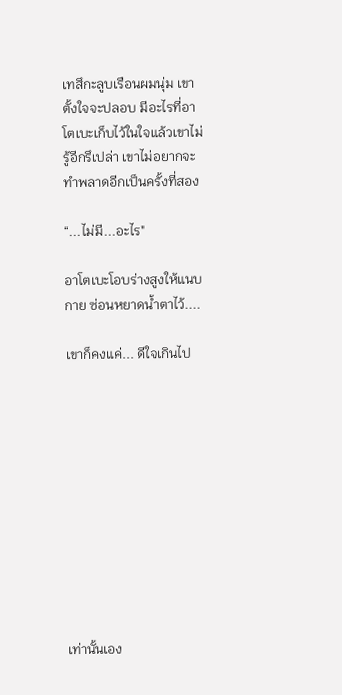เทสึกะลูบเรือนผมนุ่ม เขาตั้งใจจะปลอบ มีอะไรที่อาโตเบะเก็บไว้ในใจแล้วเขาไม่รู้อีกรึเปล่า เขาไม่อยากจะทำพลาดอีกเป็นครั้งที่สอง

“...ไม่มี...อะไร"

อาโตเบะโอบร่างสูงให้แนบกาย ซ่อนหยาดน้ำตาไว้....

เขาก็คงแค่... ดีใจเกินไป











เท่านั้นเอง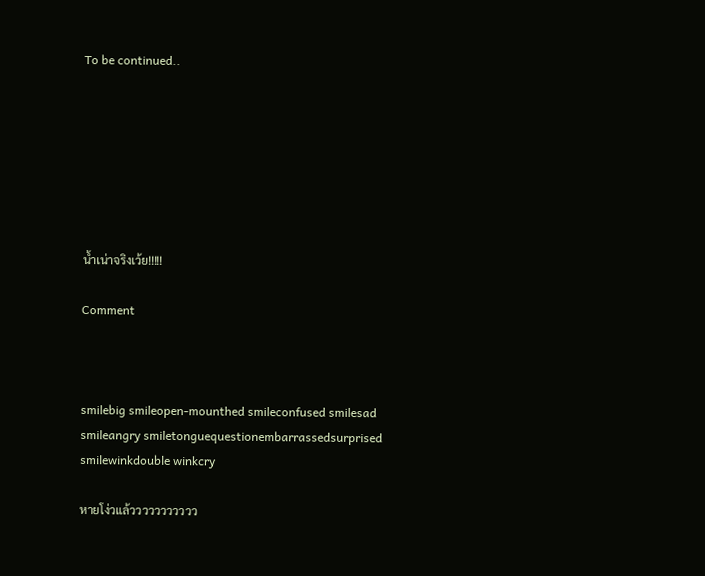To be continued..







น้ำเน่าจริงเว้ย!!!!!

Comment



smilebig smileopen-mounthed smileconfused smilesad smileangry smiletonguequestionembarrassedsurprised smilewinkdouble winkcry

หายโง่วแล้ววววววววววว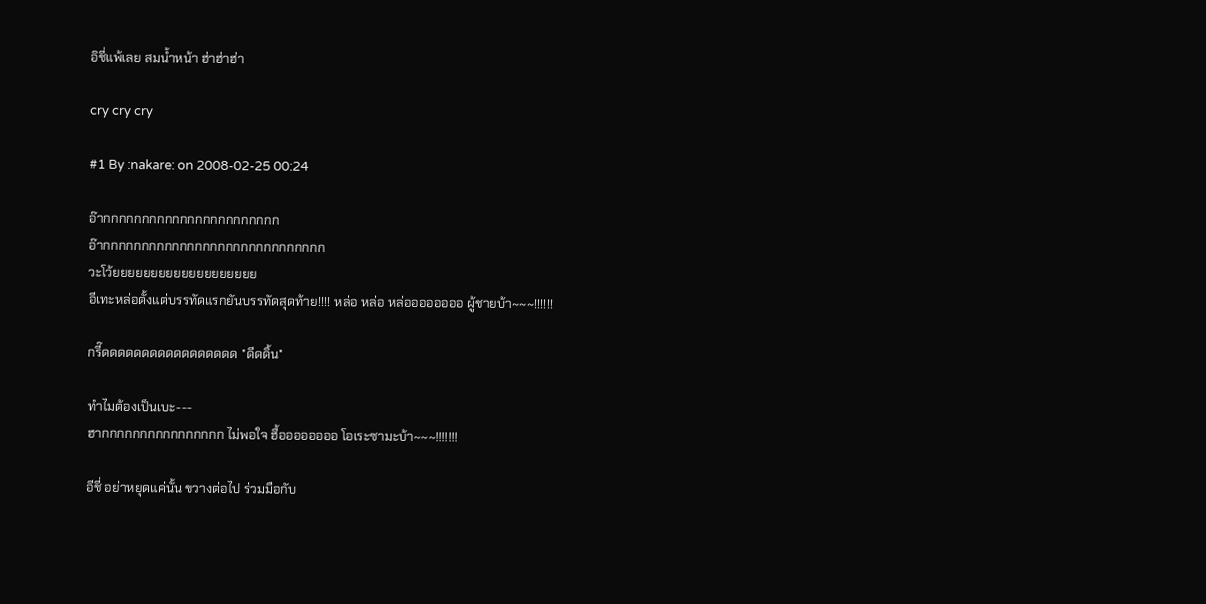อิชี่แพ้เลย สมน้ำหน้า ฮ่าฮ่าฮ่า

cry cry cry

#1 By :nakare: on 2008-02-25 00:24

อ๊ากกกกกกกกกกกกกกกกกกกกกกก
อ๊ากกกกกกกกกกกกกกกกกกกกกกกกกกกกก
วะโว้ยยยยยยยยยยยยยยยยยยย
อีเทะหล่อตั้งแต่บรรทัดแรกยันบรรทัดสุดท้าย!!!! หล่อ หล่อ หล่ออออออออ ผู้ชายบ้า~~~!!!!!!

กรี๊ดดดดดดดดดดดดดดดดด *ดีดดิ้น*

ทำไมต้องเป็นเบะ---
ฮากกกกกกกกกกกกกกกก ไม่พอใจ ฮื้ออออออออ โอเระซามะบ้า~~~!!!!!!!

อีชี่ อย่าหยุดแค่นั้น ขวางต่อไป ร่วมมือกับ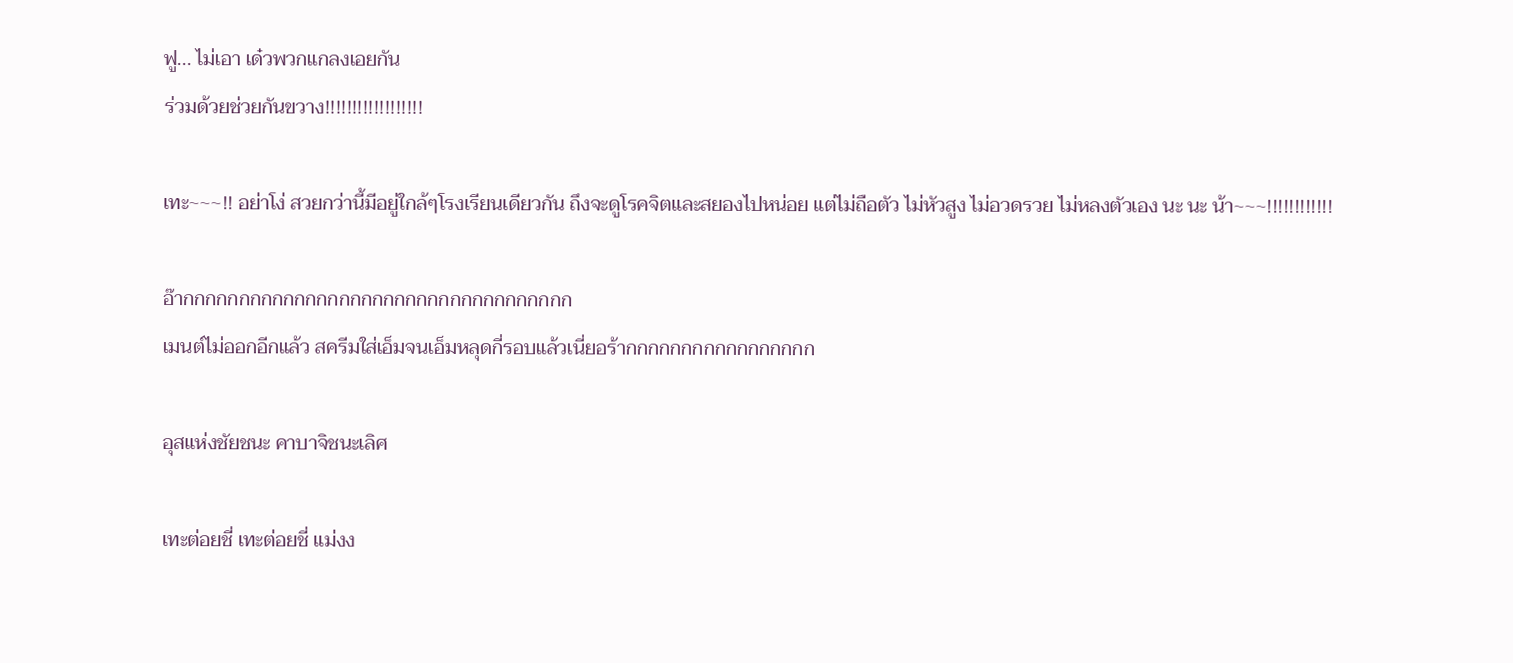ฟู... ไม่เอา เด๋วพวกแกลงเอยกัน
ร่วมด้วยช่วยกันขวาง!!!!!!!!!!!!!!!!!!

เทะ~~~!! อย่าโง่ สวยกว่านี้มีอยู่ใกล้ๆโรงเรียนเดียวกัน ถึงจะดูโรคจิตและสยองไปหน่อย แต่ไม่ถือตัว ไม่หัวสูง ไม่อวดรวย ไม่หลงตัวเอง นะ นะ น้า~~~!!!!!!!!!!!!

อ๊ากกกกกกกกกกกกกกกกกกกกกกกกกกกกกกกกกกก
เมนต์ไม่ออกอีกแล้ว สครีมใส่เอ็มจนเอ็มหลุดกี่รอบแล้วเนี่ยอร้ากกกกกกกกกกกกกกกกก

อุสแห่งชัยชนะ คาบาจิชนะเลิศ

เทะต่อยชี่ เทะต่อยชี่ แม่งง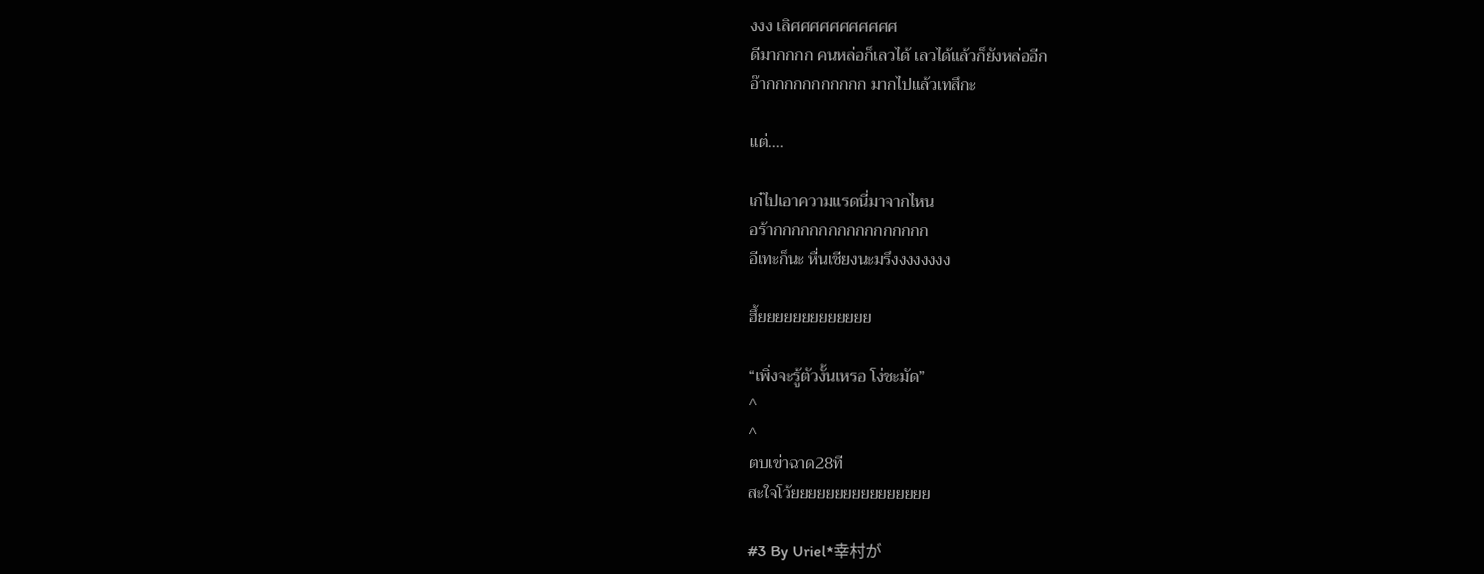งงง เลิศศศศศศศศศศศ
ดีมากกกก คนหล่อก็เลวได้ เลวได้แล้วก็ยังหล่ออีก
อ๊ากกกกกกกกกกก มากไปแล้วเทสึกะ

แต่....

เก๋ไปเอาความแรดนี่มาจากไหน
อร้ากกกกกกกกกกกกกกกกก
อีเทะก็นะ หื่นเชียงนะมรึงงงงงงงง

ฮึ้ยยยยยยยยยยยยย

“เพิ่งจะรู้ตัวงั้นเหรอ โง่ชะมัด”
^
^
ตบเข่าฉาด28ที
สะใจโว้ยยยยยยยยยยยยยยยย

#3 By Uriel*幸村が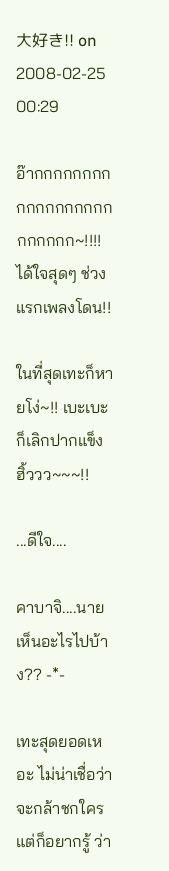大好き!! on 2008-02-25 00:29

อ๊ากกกกกกกกกกกกกกกกกกกกกกกก~!!!! ได้ใจสุดๆ ช่วงแรกเพลงโดน!!

ในที่สุดเทะก็หายโง่~!! เบะเบะก็เลิกปากแข็ง ฮิ้ววว~~~!!

...ดีใจ....

คาบาจิ....นายเห็นอะไรไปบ้าง?? -*-

เทะสุดยอดเหอะ ไม่น่าเชื่อว่าจะกล้าชกใคร แต่ก็อยากรู้ ว่า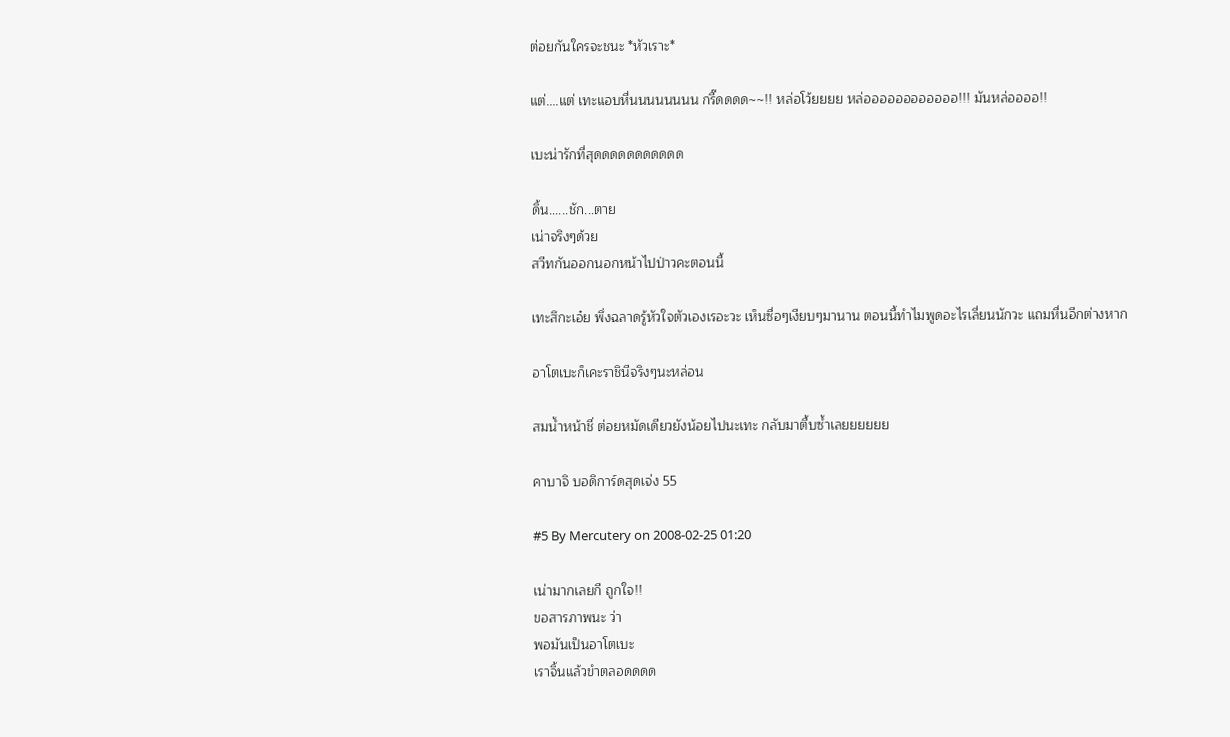ต่อยกันใครจะชนะ *หัวเราะ*

แต่....แต่ เทะแอบหื่นนนนนนนน กรี๊ดดดด~~!! หล่อโว้ยยยย หล่ออออออออออออ!!! มันหล่ออออ!!

เบะน่ารักที่สุดดดดดดดดดดด

ดิ้น......ชัก...ตาย
เน่าจริงๆด้วย
สวีทกันออกนอกหน้าไปป่าวคะตอนนี้

เทะสึกะเอ๋ย พึ่งฉลาดรู้หัวใจตัวเองเรอะวะ เห็นซื่อๆเงียบๆมานาน ตอนนี้ทำไมพูดอะไรเลี่ยนนักวะ แถมหื่นอีกต่างหาก

อาโตเบะก็เคะราชินีจริงๆนะหล่อน

สมน้ำหน้าชี่ ต่อยหมัดเดียวยังน้อยไปนะเทะ กลับมาตื้บซ้ำเลยยยยยย

คาบาจิ บอดิการ์ดสุดเจ่ง 55

#5 By Mercutery on 2008-02-25 01:20

เน่ามากเลยกี ถูกใจ!!
ขอสารภาพนะ ว่า
พอมันเป็นอาโตเบะ
เราจิ้นแล้วขำตลอดดดด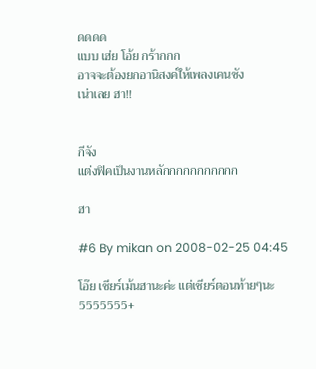ดดดด
แบบ เฮ่ย โอ้ย กร้ากกก
อาจจะต้องยกอานิสงค์ให้เพลงเคนซัง
เน่าเลย ฮา!!


กีจัง
แต่งฟิคเป็นงานหลักกกกกกกกกกก

ฮา

#6 By mikan on 2008-02-25 04:45

โอ๊ย เชียร์เม้นฮานะค่ะ แต่เชียร์ตอนท้ายๆนะ 5555555+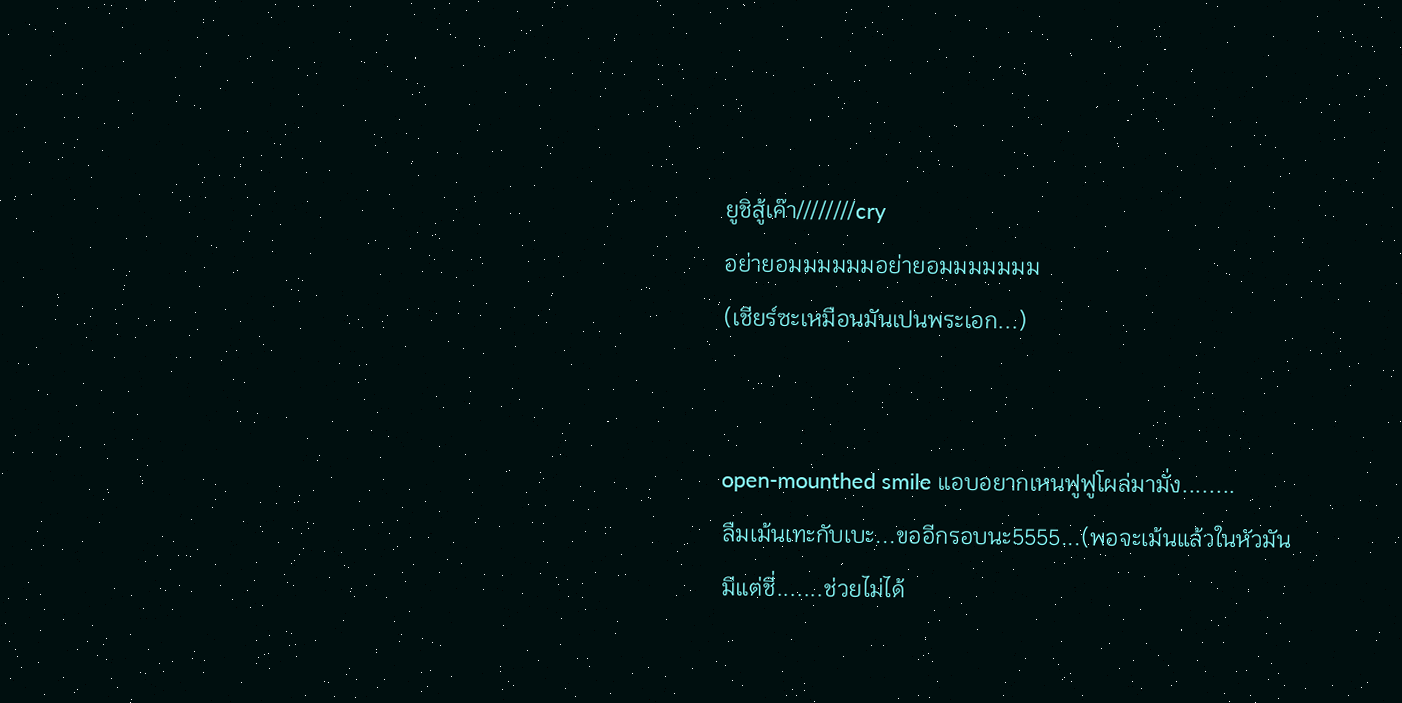ยูชิสู้เค๊า////////cry
อย่ายอมมมมมมอย่ายอมมมมมมม
(เชียร์ซะเหมือนมันเปนพระเอก...)


open-mounthed smile แอบอยากเหนฟูฟูโผล่มามั่ง........
ลืมเม้นเทะกับเบะ...ขออีกรอบนะ5555...(พอจะเม้นแล้วในหัวมันมีแต่ชี่.......ช่วยไม่ได้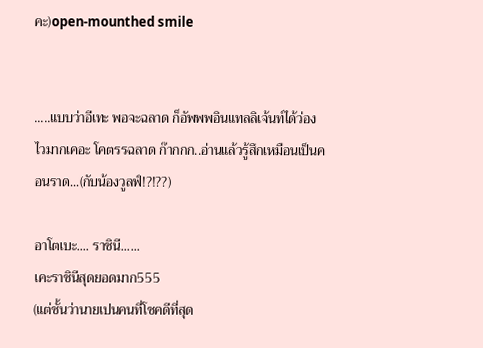คะ)open-mounthed smile


.....แบบว่าอีเทะ พอจะฉลาด ก็อัพพพอินแทลลิเจ้นท์ได้ว่องไวมากเคอะ โคตรรฉลาด ก๊ากกก..อ่านแล้วรู้สึกเหมือนเป็นคอนราด...(กับน้องวูลฟ์!?!??)

อาโตเบะ.... ราชินี......
เคะราชินีสุดยอดมาก555
(แต่ชั้นว่านายเปนคนที่โชคดีที่สุด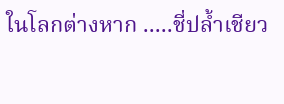ในโลกต่างหาก .....ชี่ปล้ำเชียว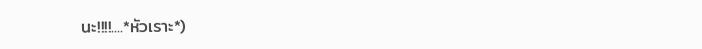นะ!!!!....*หัวเราะ*)